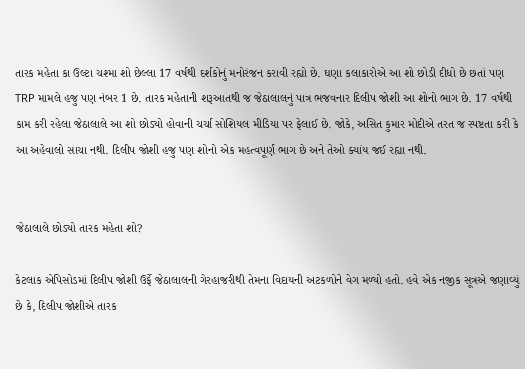તારક મહેતા કા ઉલ્ટા ચશ્મા શો છેલ્લા 17 વર્ષથી દર્શકોનું મનોરંજન કરાવી રહ્યો છે. ઘણા કલાકારોએ આ શો છોડી દીધો છે છતાં પણ TRP મામલે હજુ પણ નંબર 1 છે. તારક મહેતાની શરૂઆતથી જ જેઠાલાલનું પાત્ર ભજવનાર દિલીપ જોશી આ શોનો ભાગ છે. 17 વર્ષથી કામ કરી રહેલા જેઠાલાલે આ શો છોડ્યો હોવાની ચર્ચા સોશિયલ મીડિયા પર ફેલાઈ છે. જોકે, અસિત કુમાર મોદીએ તરત જ સ્પષ્ટતા કરી કે આ અહેવાલો સાચા નથી. દિલીપ જોશી હજુ પણ શોનો એક મહત્વપૂર્ણ ભાગ છે અને તેઓ ક્યાંય જઈ રહ્યા નથી.


જેઠાલાલે છોડ્યો તારક મહેતા શો?

કેટલાક એપિસોડમાં દિલીપ જોશી ઉર્ફે જેઠાલાલની ગેરહાજરીથી તેમના વિદાયની અટકળોને વેગ મળ્યો હતો. હવે એક નજીક સૂત્રએ જણાવ્યું છે કે, દિલીપ જોશીએ તારક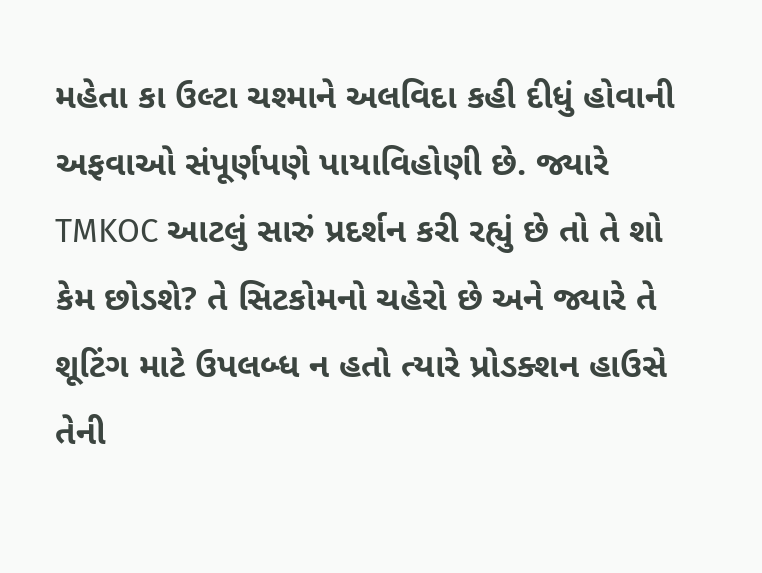મહેતા કા ઉલ્ટા ચશ્માને અલવિદા કહી દીધું હોવાની અફવાઓ સંપૂર્ણપણે પાયાવિહોણી છે. જ્યારે TMKOC આટલું સારું પ્રદર્શન કરી રહ્યું છે તો તે શો કેમ છોડશે? તે સિટકોમનો ચહેરો છે અને જ્યારે તે શૂટિંગ માટે ઉપલબ્ધ ન હતો ત્યારે પ્રોડક્શન હાઉસે તેની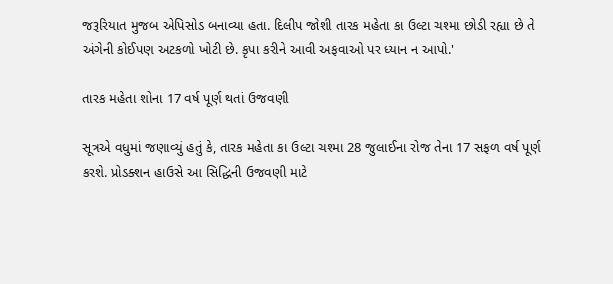જરૂરિયાત મુજબ એપિસોડ બનાવ્યા હતા. દિલીપ જોશી તારક મહેતા કા ઉલ્ટા ચશ્મા છોડી રહ્યા છે તે અંગેની કોઈપણ અટકળો ખોટી છે. કૃપા કરીને આવી અફવાઓ પર ધ્યાન ન આપો.'

તારક મહેતા શોના 17 વર્ષ પૂર્ણ થતાં ઉજવણી

સૂત્રએ વધુમાં જણાવ્યું હતું કે, તારક મહેતા કા ઉલ્ટા ચશ્મા 28 જુલાઈના રોજ તેના 17 સફળ વર્ષ પૂર્ણ કરશે. પ્રોડક્શન હાઉસે આ સિદ્ધિની ઉજવણી માટે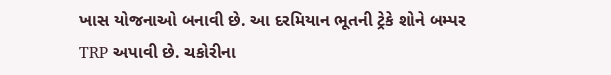ખાસ યોજનાઓ બનાવી છે. આ દરમિયાન ભૂતની ટ્રેકે શોને બમ્પર TRP અપાવી છે. ચકોરીના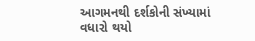આગમનથી દર્શકોની સંખ્યામાં વધારો થયો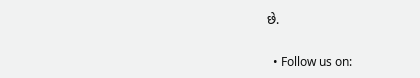છે.


  • Follow us on: